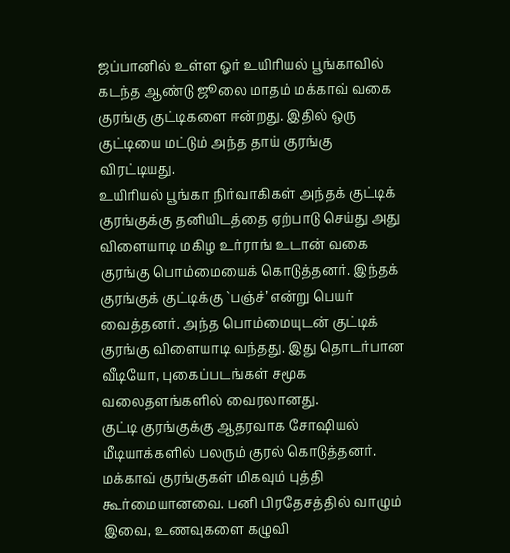ஜப்பானில் உள்ள ஓர் உயிரியல் பூங்காவில் கடந்த ஆண்டு ஜூலை மாதம் மக்காவ் வகை குரங்கு குட்டிகளை ஈன்றது. இதில் ஒரு குட்டியை மட்டும் அந்த தாய் குரங்கு விரட்டியது.
உயிரியல் பூங்கா நிர்வாகிகள் அந்தக் குட்டிக் குரங்குக்கு தனியிடத்தை ஏற்பாடு செய்து அது விளையாடி மகிழ உர்ராங் உடான் வகை குரங்கு பொம்மையைக் கொடுத்தனர். இந்தக் குரங்குக் குட்டிக்கு `பஞ்ச்’ என்று பெயர் வைத்தனர். அந்த பொம்மையுடன் குட்டிக் குரங்கு விளையாடி வந்தது. இது தொடர்பான வீடியோ, புகைப்படங்கள் சமூக வலைதளங்களில் வைரலானது.
குட்டி குரங்குக்கு ஆதரவாக சோஷியல் மீடியாக்களில் பலரும் குரல் கொடுத்தனர். மக்காவ் குரங்குகள் மிகவும் புத்தி கூர்மையானவை. பனி பிரதேசத்தில் வாழும் இவை, உணவுகளை கழுவி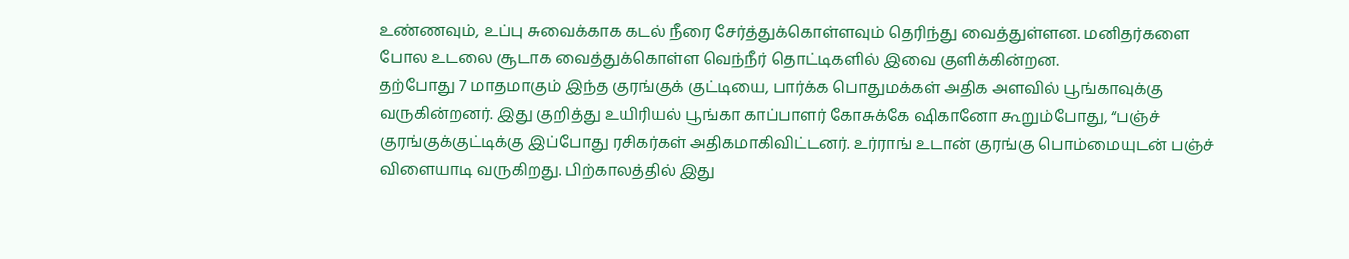உண்ணவும், உப்பு சுவைக்காக கடல் நீரை சேர்த்துக்கொள்ளவும் தெரிந்து வைத்துள்ளன. மனிதர்களை போல உடலை சூடாக வைத்துக்கொள்ள வெந்நீர் தொட்டிகளில் இவை குளிக்கின்றன.
தற்போது 7 மாதமாகும் இந்த குரங்குக் குட்டியை, பார்க்க பொதுமக்கள் அதிக அளவில் பூங்காவுக்கு வருகின்றனர். இது குறித்து உயிரியல் பூங்கா காப்பாளர் கோசுக்கே ஷிகானோ கூறும்போது, “பஞ்ச் குரங்குக்குட்டிக்கு இப்போது ரசிகர்கள் அதிகமாகிவிட்டனர். உர்ராங் உடான் குரங்கு பொம்மையுடன் பஞ்ச் விளையாடி வருகிறது. பிற்காலத்தில் இது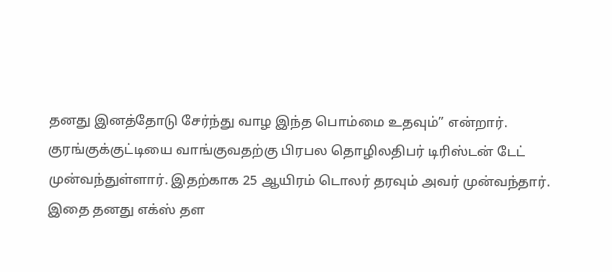தனது இனத்தோடு சேர்ந்து வாழ இந்த பொம்மை உதவும்” என்றார்.
குரங்குக்குட்டியை வாங்குவதற்கு பிரபல தொழிலதிபர் டிரிஸ்டன் டேட் முன்வந்துள்ளார். இதற்காக 25 ஆயிரம் டொலர் தரவும் அவர் முன்வந்தார். இதை தனது எக்ஸ் தள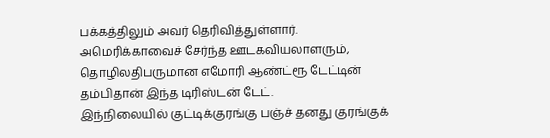பக்கத்திலும் அவர் தெரிவித்துள்ளார். அமெரிக்காவைச் சேர்ந்த ஊடகவியலாளரும், தொழிலதிபருமான எமோரி ஆண்ட்ரூ டேட்டின் தம்பிதான் இந்த டிரிஸ்டன் டேட்.
இந்நிலையில் குட்டிக்குரங்கு பஞ்ச் தனது குரங்குக்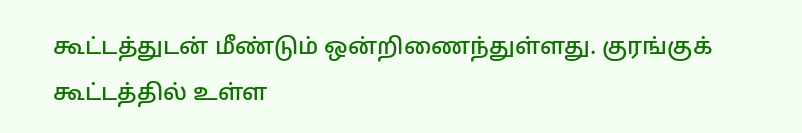கூட்டத்துடன் மீண்டும் ஒன்றிணைந்துள்ளது. குரங்குக் கூட்டத்தில் உள்ள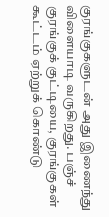குரங்குகளுடன் அது இணைந்து விளையாடி வருகிறது. பஞ்ச் குரங்குக் குட்டியை, குரங்குகள் கூட்டம் ஏற்றுக் கொண்டு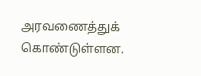அரவணைத்துக் கொண்டுள்ளன.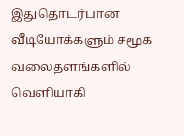இதுதொடர்பான வீடியோக்களும் சமூக வலைதளங்களில் வெளியாகி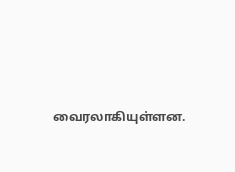வைரலாகியுள்ளன.